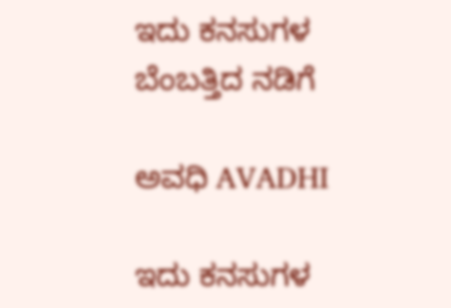ಇದು ಕನಸುಗಳ ಬೆಂಬತ್ತಿದ ನಡಿಗೆ‍

ಅವಧಿ AVADHI

ಇದು ಕನಸುಗಳ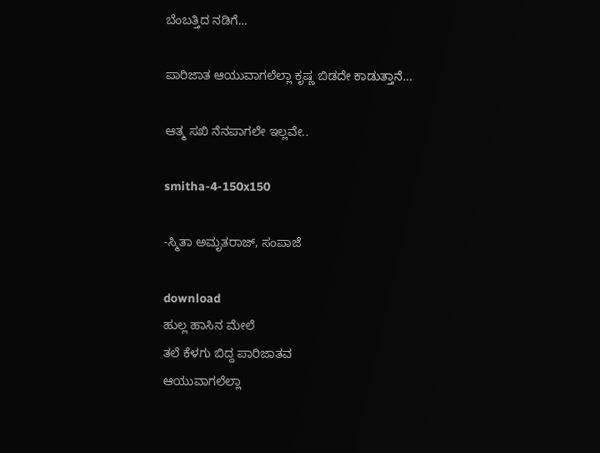ಬೆಂಬತ್ತಿದ ನಡಿಗೆ...

ಪಾರಿಜಾತ ಆಯುವಾಗಲೆಲ್ಲಾ ಕೃಷ್ಣ ಬಿಡದೇ ಕಾಡುತ್ತಾನೆ…

ಆತ್ಮ ಸಖಿ ನೆನಪಾಗಲೇ ಇಲ್ಲವೇ..

smitha-4-150x150

-ಸ್ಮಿತಾ ಅಮೃತರಾಜ್, ಸಂಪಾಜೆ

download
ಹುಲ್ಲ ಹಾಸಿನ ಮೇಲೆ
ತಲೆ ಕೆಳಗು ಬಿದ್ದ ಪಾರಿಜಾತವ
ಆಯುವಾಗಲೆಲ್ಲಾ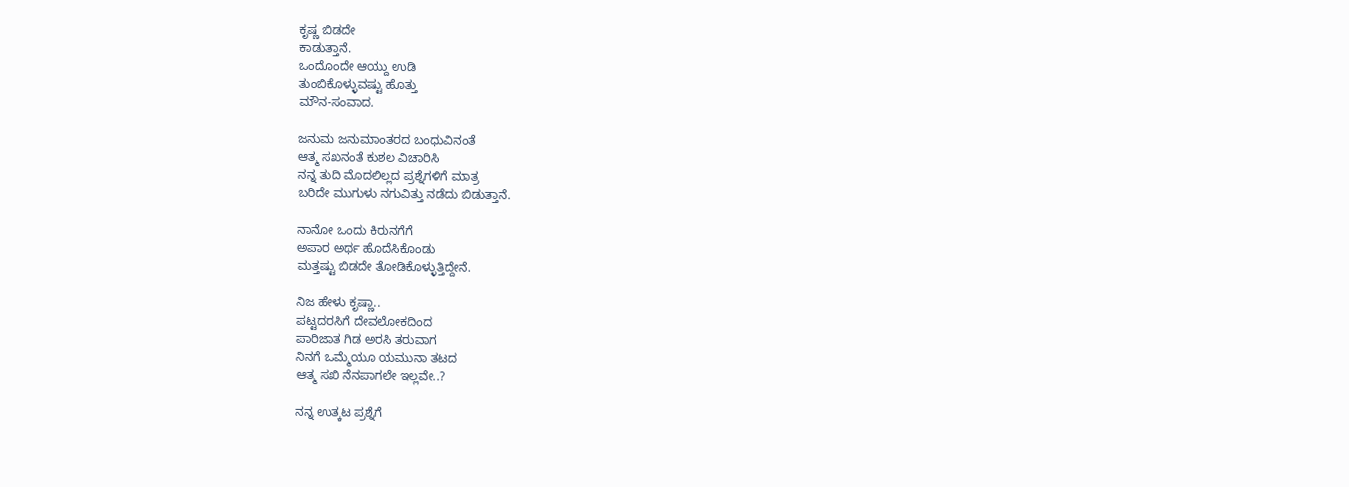ಕೃಷ್ಣ ಬಿಡದೇ
ಕಾಡುತ್ತಾನೆ.
ಒಂದೊಂದೇ ಆಯ್ದು ಉಡಿ
ತುಂಬಿಕೊಳ್ಳುವಷ್ಟು ಹೊತ್ತು
ಮೌನ-ಸಂವಾದ.

ಜನುಮ ಜನುಮಾಂತರದ ಬಂಧುವಿನಂತೆ
ಆತ್ಮ ಸಖನಂತೆ ಕುಶಲ ವಿಚಾರಿಸಿ
ನನ್ನ ತುದಿ ಮೊದಲಿಲ್ಲದ ಪ್ರಶ್ನೆಗಳಿಗೆ ಮಾತ್ರ
ಬರಿದೇ ಮುಗುಳು ನಗುವಿತ್ತು ನಡೆದು ಬಿಡುತ್ತಾನೆ.

ನಾನೋ ಒಂದು ಕಿರುನಗೆಗೆ
ಅಪಾರ ಅರ್ಥ ಹೊದೆಸಿಕೊಂಡು
ಮತ್ತಷ್ಟು ಬಿಡದೇ ತೋಡಿಕೊಳ್ಳುತ್ತಿದ್ದೇನೆ.

ನಿಜ ಹೇಳು ಕೃಷ್ಣಾ..
ಪಟ್ಟದರಸಿಗೆ ದೇವಲೋಕದಿಂದ
ಪಾರಿಜಾತ ಗಿಡ ಅರಸಿ ತರುವಾಗ
ನಿನಗೆ ಒಮ್ಮೆಯೂ ಯಮುನಾ ತಟದ
ಆತ್ಮ ಸಖಿ ನೆನಪಾಗಲೇ ಇಲ್ಲವೇ..?

ನನ್ನ ಉತ್ಕಟ ಪ್ರಶ್ನೆಗೆ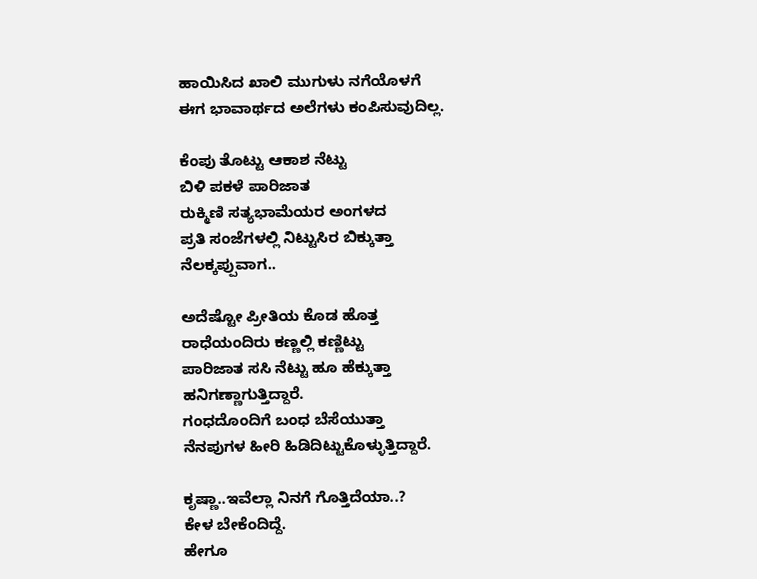ಹಾಯಿಸಿದ ಖಾಲಿ ಮುಗುಳು ನಗೆಯೊಳಗೆ
ಈಗ ಭಾವಾರ್ಥದ ಅಲೆಗಳು ಕಂಪಿಸುವುದಿಲ್ಲ.

ಕೆಂಪು ತೊಟ್ಟು ಆಕಾಶ ನೆಟ್ಟು
ಬಿಳಿ ಪಕಳೆ ಪಾರಿಜಾತ
ರುಕ್ಮಿಣಿ ಸತ್ಯಭಾಮೆಯರ ಅಂಗಳದ
ಪ್ರತಿ ಸಂಜೆಗಳಲ್ಲಿ ನಿಟ್ಟುಸಿರ ಬಿಕ್ಕುತ್ತಾ
ನೆಲಕ್ಕಪ್ಪುವಾಗ..

ಅದೆಷ್ಟೋ ಪ್ರೀತಿಯ ಕೊಡ ಹೊತ್ತ
ರಾಧೆಯಂದಿರು ಕಣ್ಣಲ್ಲಿ ಕಣ್ಣಿಟ್ಟು
ಪಾರಿಜಾತ ಸಸಿ ನೆಟ್ಟು ಹೂ ಹೆಕ್ಕುತ್ತಾ
ಹನಿಗಣ್ಣಾಗುತ್ತಿದ್ದಾರೆ.
ಗಂಧದೊಂದಿಗೆ ಬಂಧ ಬೆಸೆಯುತ್ತಾ
ನೆನಪುಗಳ ಹೀರಿ ಹಿಡಿದಿಟ್ಟುಕೊಳ್ಳುತ್ತಿದ್ದಾರೆ.

ಕೃಷ್ಣಾ..ಇವೆಲ್ಲಾ ನಿನಗೆ ಗೊತ್ತಿದೆಯಾ..?
ಕೇಳ ಬೇಕೆಂದಿದ್ದೆ.
ಹೇಗೂ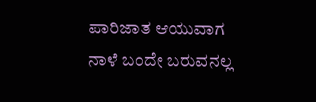ಪಾರಿಜಾತ ಆಯುವಾಗ
ನಾಳೆ ಬಂದೇ ಬರುವನಲ್ಲ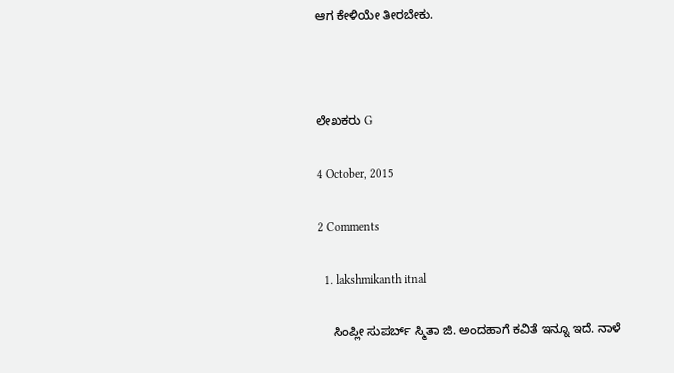ಆಗ ಕೇಳಿಯೇ ತೀರಬೇಕು.



ಲೇಖಕರು G

4 October, 2015

2 Comments

  1. lakshmikanth itnal

    ಸಿಂಪ್ಲೀ ಸುಪರ್ಬ್ ಸ್ಮಿತಾ ಜಿ. ಅಂದಹಾಗೆ ಕವಿತೆ ಇನ್ನೂ ಇದೆ. ನಾಳೆ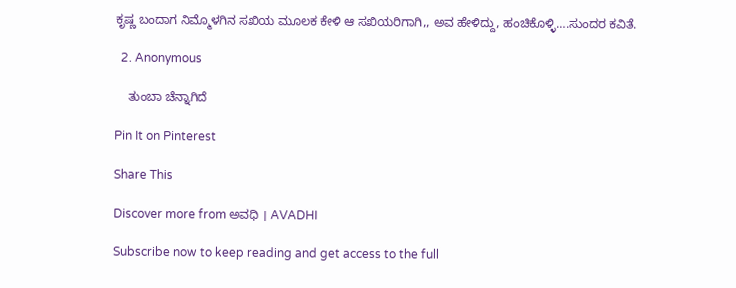ಕೃಷ್ಣ ಬಂದಾಗ ನಿಮ್ಮೊಳಗಿನ ಸಖಿಯ ಮೂಲಕ ಕೇಳಿ ಆ ಸಖಿಯರಿಗಾಗಿ,, ಅವ ಹೇಳಿದ್ದು, ಹಂಚಿಕೊಳ್ಳಿ….ಸುಂದರ ಕವಿತೆ.

  2. Anonymous

    ತುಂಬಾ ಚೆನ್ನಾಗಿದೆ

Pin It on Pinterest

Share This

Discover more from ಅವಧಿ । AVADHI

Subscribe now to keep reading and get access to the full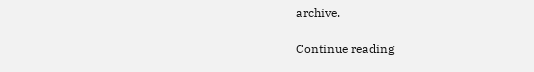archive.

Continue reading